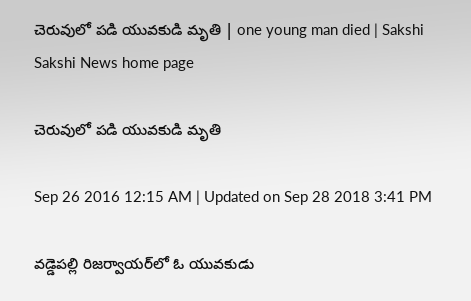చెరువులో పడి యువకుడి మృతి | one young man died | Sakshi
Sakshi News home page

చెరువులో పడి యువకుడి మృతి

Sep 26 2016 12:15 AM | Updated on Sep 28 2018 3:41 PM

వడ్డెపల్లి రిజర్వాయర్‌లో ఓ యువకుడు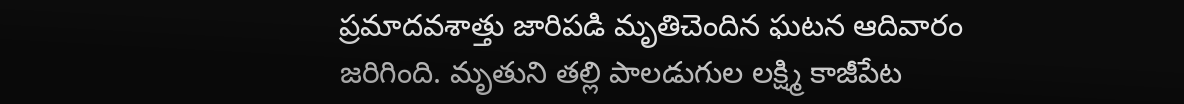ప్రమాదవశాత్తు జారిపడి మృతిచెందిన ఘటన ఆదివారం జరిగింది. మృతుని తల్లి పాలడుగుల లక్ష్మి కాజీపేట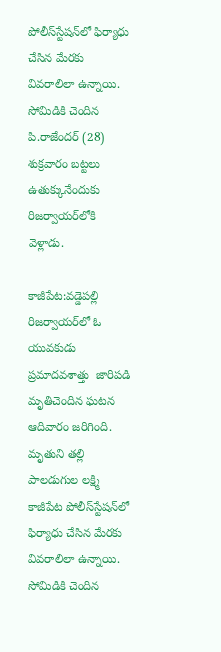పోలీస్‌స్టేషన్‌లో ఫిర్యాధు చేసిన మేరకు వివరాలిలా ఉన్నాయి. సోమిడికి చెందిన పి.రాజేందర్‌ (28) శుక్రవారం బట్టలు ఉతుక్కునేందుకు రిజర్వాయర్‌లోకి వెళ్లాడు.

కాజీపేట:వడ్డెపల్లి రిజర్వాయర్‌లో ఓ యువకుడు ప్రమాదవశాత్తు  జారిపడి మృతిచెందిన ఘటన ఆదివారం జరిగింది. మృతుని తల్లి పాలడుగుల లక్ష్మి కాజీపేట పోలీస్‌స్టేషన్‌లో ఫిర్యాధు చేసిన మేరకు వివరాలిలా ఉన్నాయి. సోమిడికి చెందిన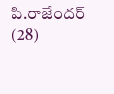పి.రాజేందర్‌ (28)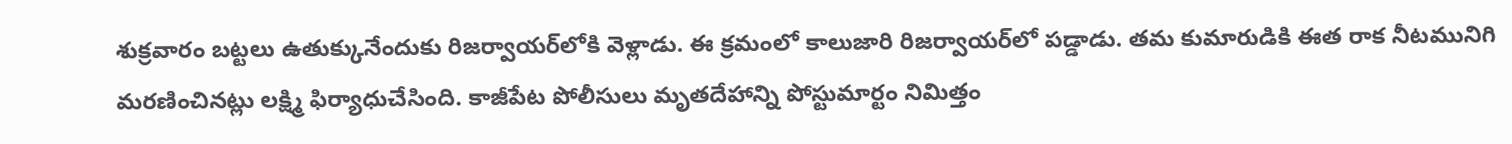శుక్రవారం బట్టలు ఉతుక్కునేందుకు రిజర్వాయర్‌లోకి వెళ్లాడు. ఈ క్రమంలో కాలుజారి రిజర్వాయర్‌లో పడ్డాడు. తమ కుమారుడికి ఈత రాక నీటమునిగి మరణించినట్లు లక్ష్మి ఫిర్యాధుచేసింది. కాజీపేట పోలీసులు మృతదేహాన్ని పోస్టుమార్టం నిమిత్తం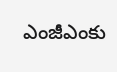ఎంజీఎంకు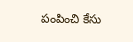పంపించి కేసు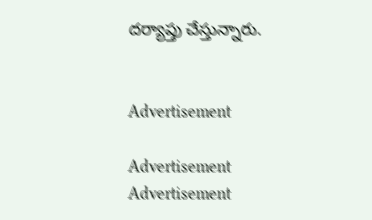దర్యాప్తు చేస్తున్నారు.


Advertisement

Advertisement
Advertisement